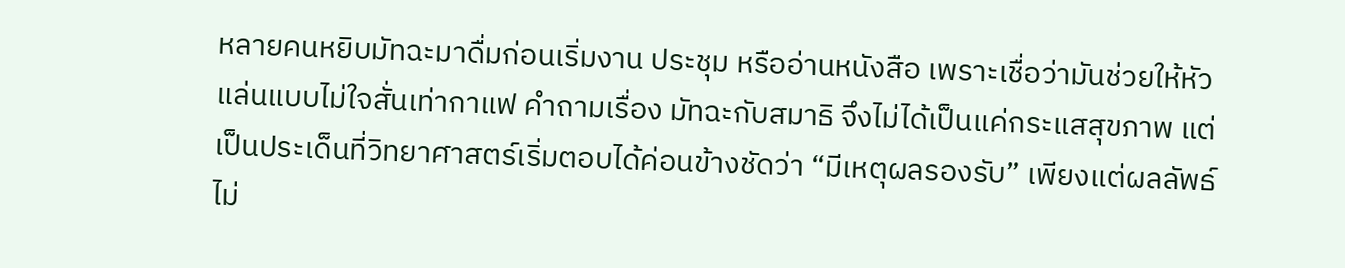หลายคนหยิบมัทฉะมาดื่มก่อนเริ่มงาน ประชุม หรืออ่านหนังสือ เพราะเชื่อว่ามันช่วยให้หัวแล่นแบบไม่ใจสั่นเท่ากาแฟ คำถามเรื่อง มัทฉะกับสมาธิ จึงไม่ได้เป็นแค่กระแสสุขภาพ แต่เป็นประเด็นที่วิทยาศาสตร์เริ่มตอบได้ค่อนข้างชัดว่า “มีเหตุผลรองรับ” เพียงแต่ผลลัพธ์ไม่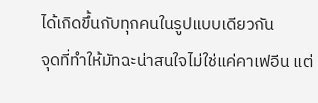ได้เกิดขึ้นกับทุกคนในรูปแบบเดียวกัน
จุดที่ทำให้มัทฉะน่าสนใจไม่ใช่แค่คาเฟอีน แต่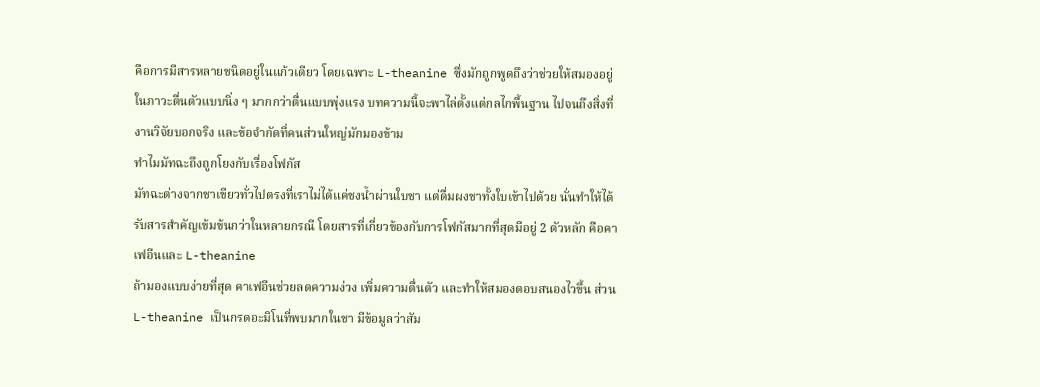คือการมีสารหลายชนิดอยู่ในแก้วเดียว โดยเฉพาะ L-theanine ซึ่งมักถูกพูดถึงว่าช่วยให้สมองอยู่ในภาวะตื่นตัวแบบนิ่ง ๆ มากกว่าตื่นแบบพุ่งแรง บทความนี้จะพาไล่ตั้งแต่กลไกพื้นฐาน ไปจนถึงสิ่งที่งานวิจัยบอกจริง และข้อจำกัดที่คนส่วนใหญ่มักมองข้าม
ทำไมมัทฉะถึงถูกโยงกับเรื่องโฟกัส
มัทฉะต่างจากชาเขียวทั่วไปตรงที่เราไม่ได้แค่ชงน้ำผ่านใบชา แต่ดื่มผงชาทั้งใบเข้าไปด้วย นั่นทำให้ได้รับสารสำคัญเข้มข้นกว่าในหลายกรณี โดยสารที่เกี่ยวข้องกับการโฟกัสมากที่สุดมีอยู่ 2 ตัวหลัก คือคาเฟอีนและ L-theanine
ถ้ามองแบบง่ายที่สุด คาเฟอีนช่วยลดความง่วง เพิ่มความตื่นตัว และทำให้สมองตอบสนองไวขึ้น ส่วน L-theanine เป็นกรดอะมิโนที่พบมากในชา มีข้อมูลว่าสัม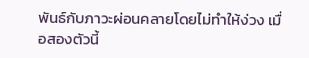พันธ์กับภาวะผ่อนคลายโดยไม่ทำให้ง่วง เมื่อสองตัวนี้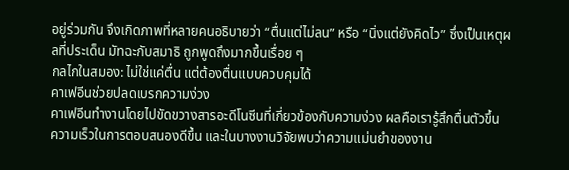อยู่ร่วมกัน จึงเกิดภาพที่หลายคนอธิบายว่า “ตื่นแต่ไม่ลน” หรือ “นิ่งแต่ยังคิดไว” ซึ่งเป็นเหตุผลที่ประเด็น มัทฉะกับสมาธิ ถูกพูดถึงมากขึ้นเรื่อย ๆ
กลไกในสมอง: ไม่ใช่แค่ตื่น แต่ต้องตื่นแบบควบคุมได้
คาเฟอีนช่วยปลดเบรกความง่วง
คาเฟอีนทำงานโดยไปขัดขวางสารอะดีโนซีนที่เกี่ยวข้องกับความง่วง ผลคือเรารู้สึกตื่นตัวขึ้น ความเร็วในการตอบสนองดีขึ้น และในบางงานวิจัยพบว่าความแม่นยำของงาน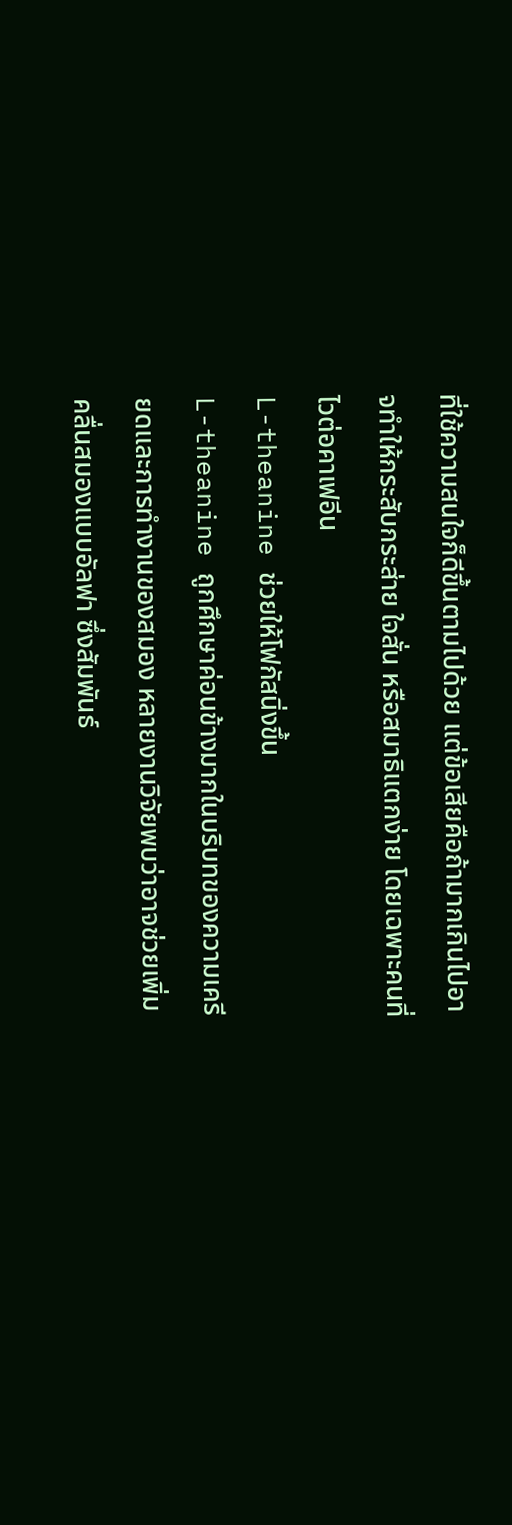ที่ใช้ความสนใจก็ดีขึ้นตามไปด้วย แต่ข้อเสียคือถ้ามากเกินไปอาจทำให้กระสับกระส่าย ใจสั่น หรือสมาธิแตกง่าย โดยเฉพาะคนที่ไวต่อคาเฟอีน
L-theanine ช่วยให้โฟกัสนิ่งขึ้น
L-theanine ถูกศึกษาค่อนข้างมากในบริบทของความเครียดและการทำงานของสมอง หลายงานวิจัยพบว่าอาจช่วยเพิ่มคลื่นสมองแบบอัลฟา ซึ่งสัมพันธ์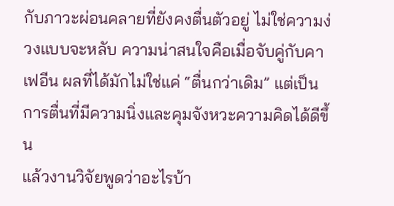กับภาวะผ่อนคลายที่ยังคงตื่นตัวอยู่ ไม่ใช่ความง่วงแบบจะหลับ ความน่าสนใจคือเมื่อจับคู่กับคาเฟอีน ผลที่ได้มักไม่ใช่แค่ “ตื่นกว่าเดิม” แต่เป็นการตื่นที่มีความนิ่งและคุมจังหวะความคิดได้ดีขึ้น
แล้วงานวิจัยพูดว่าอะไรบ้า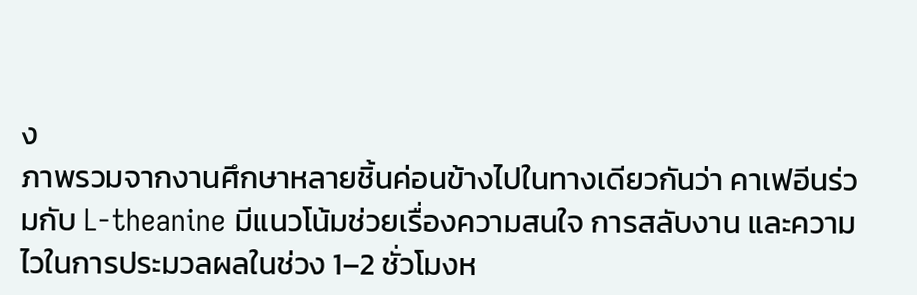ง
ภาพรวมจากงานศึกษาหลายชิ้นค่อนข้างไปในทางเดียวกันว่า คาเฟอีนร่วมกับ L-theanine มีแนวโน้มช่วยเรื่องความสนใจ การสลับงาน และความไวในการประมวลผลในช่วง 1–2 ชั่วโมงห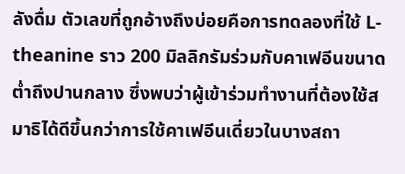ลังดื่ม ตัวเลขที่ถูกอ้างถึงบ่อยคือการทดลองที่ใช้ L-theanine ราว 200 มิลลิกรัมร่วมกับคาเฟอีนขนาดต่ำถึงปานกลาง ซึ่งพบว่าผู้เข้าร่วมทำงานที่ต้องใช้สมาธิได้ดีขึ้นกว่าการใช้คาเฟอีนเดี่ยวในบางสถา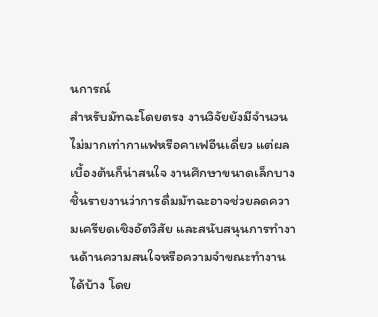นการณ์
สำหรับมัทฉะโดยตรง งานวิจัยยังมีจำนวนไม่มากเท่ากาแฟหรือคาเฟอีนเดี่ยว แต่ผลเบื้องต้นก็น่าสนใจ งานศึกษาขนาดเล็กบางชิ้นรายงานว่าการดื่มมัทฉะอาจช่วยลดความเครียดเชิงอัตวิสัย และสนับสนุนการทำงานด้านความสนใจหรือความจำขณะทำงานได้บ้าง โดย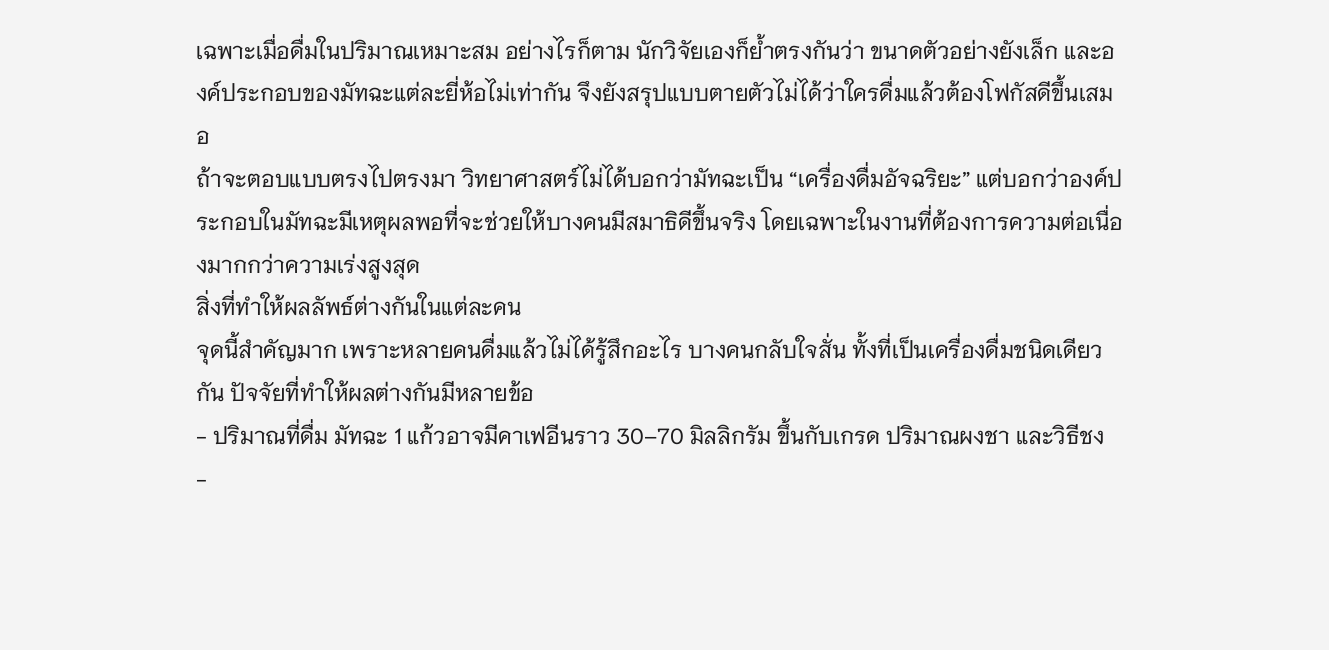เฉพาะเมื่อดื่มในปริมาณเหมาะสม อย่างไรก็ตาม นักวิจัยเองก็ย้ำตรงกันว่า ขนาดตัวอย่างยังเล็ก และองค์ประกอบของมัทฉะแต่ละยี่ห้อไม่เท่ากัน จึงยังสรุปแบบตายตัวไม่ได้ว่าใครดื่มแล้วต้องโฟกัสดีขึ้นเสมอ
ถ้าจะตอบแบบตรงไปตรงมา วิทยาศาสตร์ไม่ได้บอกว่ามัทฉะเป็น “เครื่องดื่มอัจฉริยะ” แต่บอกว่าองค์ประกอบในมัทฉะมีเหตุผลพอที่จะช่วยให้บางคนมีสมาธิดีขึ้นจริง โดยเฉพาะในงานที่ต้องการความต่อเนื่องมากกว่าความเร่งสูงสุด
สิ่งที่ทำให้ผลลัพธ์ต่างกันในแต่ละคน
จุดนี้สำคัญมาก เพราะหลายคนดื่มแล้วไม่ได้รู้สึกอะไร บางคนกลับใจสั่น ทั้งที่เป็นเครื่องดื่มชนิดเดียวกัน ปัจจัยที่ทำให้ผลต่างกันมีหลายข้อ
- ปริมาณที่ดื่ม มัทฉะ 1 แก้วอาจมีคาเฟอีนราว 30–70 มิลลิกรัม ขึ้นกับเกรด ปริมาณผงชา และวิธีชง
-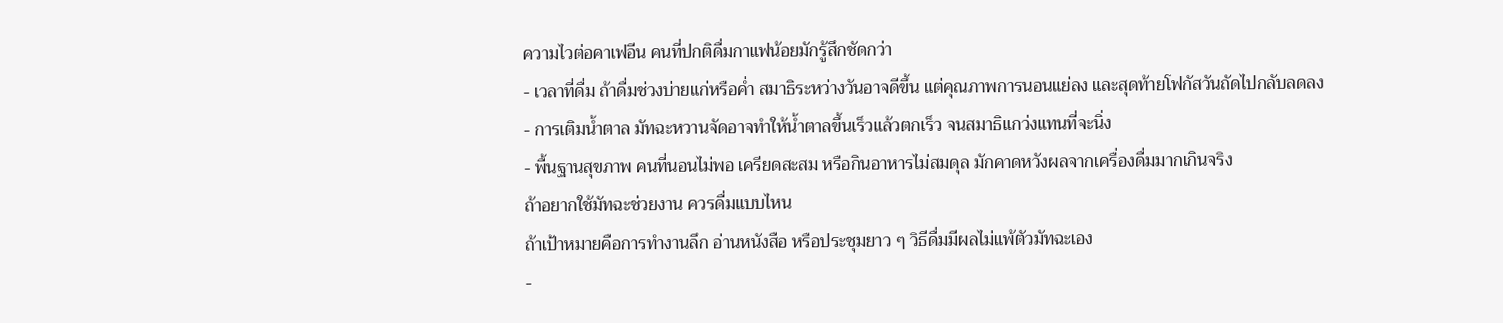ความไวต่อคาเฟอีน คนที่ปกติดื่มกาแฟน้อยมักรู้สึกชัดกว่า
- เวลาที่ดื่ม ถ้าดื่มช่วงบ่ายแก่หรือค่ำ สมาธิระหว่างวันอาจดีขึ้น แต่คุณภาพการนอนแย่ลง และสุดท้ายโฟกัสวันถัดไปกลับลดลง
- การเติมน้ำตาล มัทฉะหวานจัดอาจทำให้น้ำตาลขึ้นเร็วแล้วตกเร็ว จนสมาธิแกว่งแทนที่จะนิ่ง
- พื้นฐานสุขภาพ คนที่นอนไม่พอ เครียดสะสม หรือกินอาหารไม่สมดุล มักคาดหวังผลจากเครื่องดื่มมากเกินจริง
ถ้าอยากใช้มัทฉะช่วยงาน ควรดื่มแบบไหน
ถ้าเป้าหมายคือการทำงานลึก อ่านหนังสือ หรือประชุมยาว ๆ วิธีดื่มมีผลไม่แพ้ตัวมัทฉะเอง
-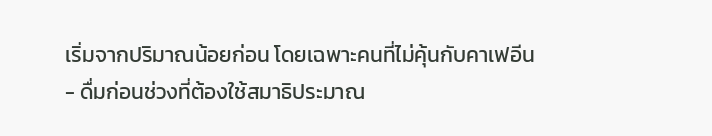เริ่มจากปริมาณน้อยก่อน โดยเฉพาะคนที่ไม่คุ้นกับคาเฟอีน
- ดื่มก่อนช่วงที่ต้องใช้สมาธิประมาณ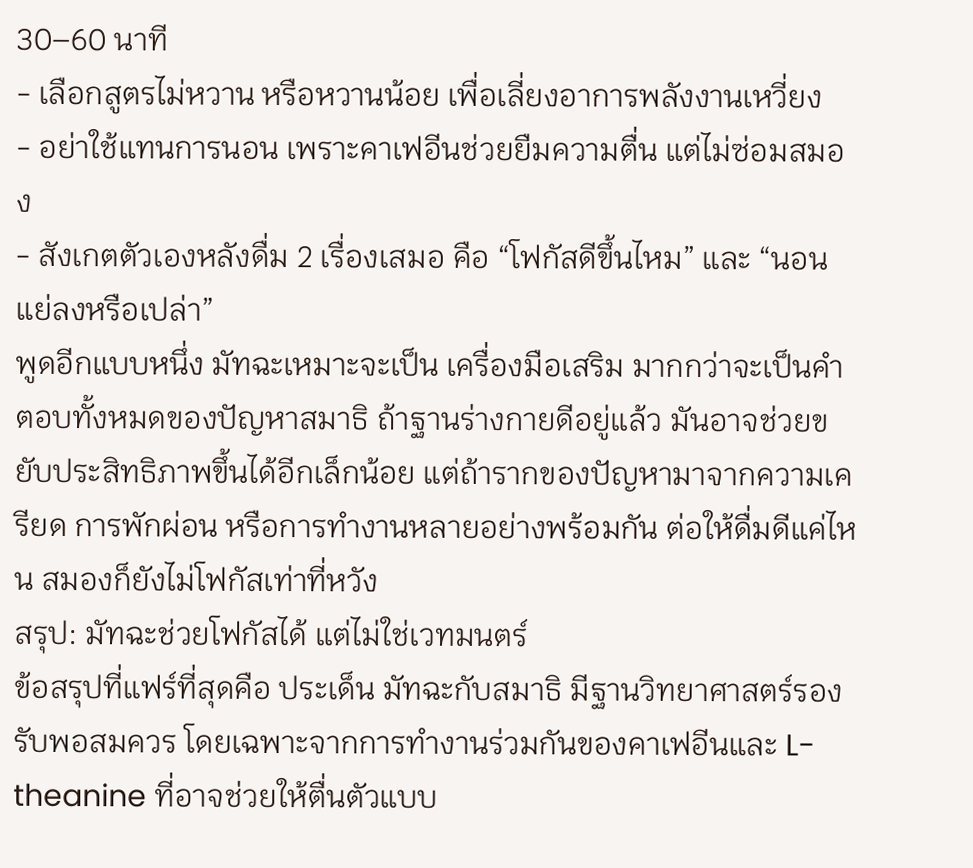30–60 นาที
- เลือกสูตรไม่หวาน หรือหวานน้อย เพื่อเลี่ยงอาการพลังงานเหวี่ยง
- อย่าใช้แทนการนอน เพราะคาเฟอีนช่วยยืมความตื่น แต่ไม่ซ่อมสมอง
- สังเกตตัวเองหลังดื่ม 2 เรื่องเสมอ คือ “โฟกัสดีขึ้นไหม” และ “นอนแย่ลงหรือเปล่า”
พูดอีกแบบหนึ่ง มัทฉะเหมาะจะเป็น เครื่องมือเสริม มากกว่าจะเป็นคำตอบทั้งหมดของปัญหาสมาธิ ถ้าฐานร่างกายดีอยู่แล้ว มันอาจช่วยขยับประสิทธิภาพขึ้นได้อีกเล็กน้อย แต่ถ้ารากของปัญหามาจากความเครียด การพักผ่อน หรือการทำงานหลายอย่างพร้อมกัน ต่อให้ดื่มดีแค่ไหน สมองก็ยังไม่โฟกัสเท่าที่หวัง
สรุป: มัทฉะช่วยโฟกัสได้ แต่ไม่ใช่เวทมนตร์
ข้อสรุปที่แฟร์ที่สุดคือ ประเด็น มัทฉะกับสมาธิ มีฐานวิทยาศาสตร์รองรับพอสมควร โดยเฉพาะจากการทำงานร่วมกันของคาเฟอีนและ L-theanine ที่อาจช่วยให้ตื่นตัวแบบ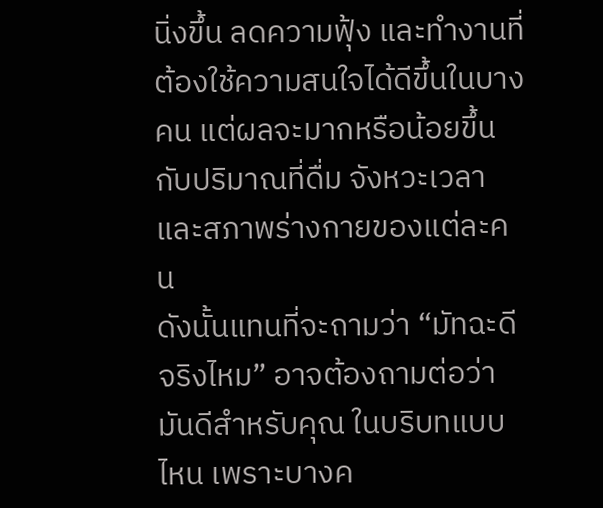นิ่งขึ้น ลดความฟุ้ง และทำงานที่ต้องใช้ความสนใจได้ดีขึ้นในบางคน แต่ผลจะมากหรือน้อยขึ้นกับปริมาณที่ดื่ม จังหวะเวลา และสภาพร่างกายของแต่ละคน
ดังนั้นแทนที่จะถามว่า “มัทฉะดีจริงไหม” อาจต้องถามต่อว่า มันดีสำหรับคุณ ในบริบทแบบไหน เพราะบางค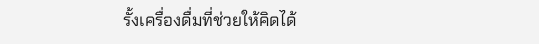รั้งเครื่องดื่มที่ช่วยให้คิดได้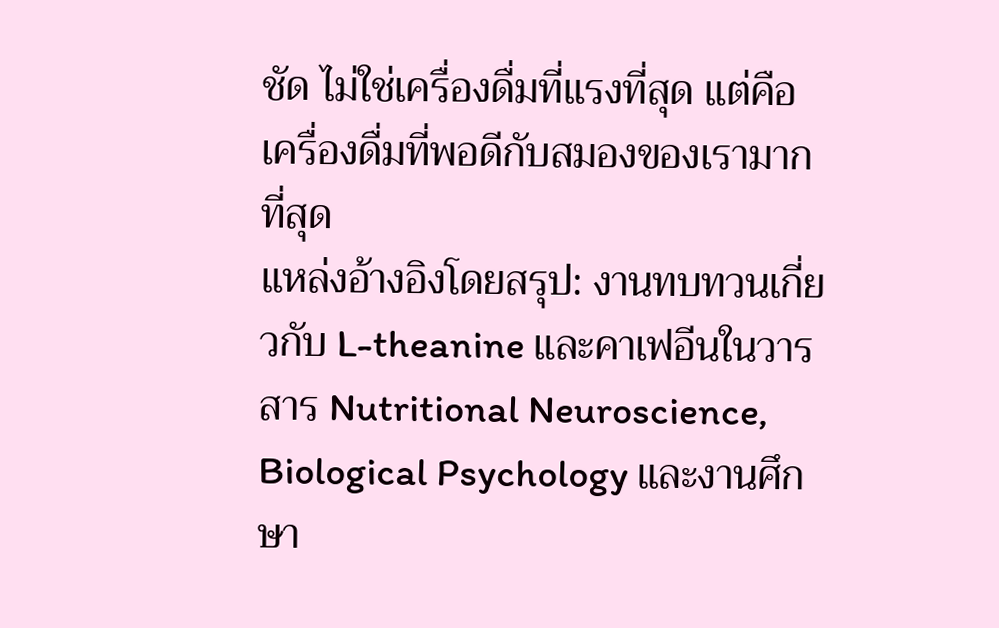ชัด ไม่ใช่เครื่องดื่มที่แรงที่สุด แต่คือเครื่องดื่มที่พอดีกับสมองของเรามากที่สุด
แหล่งอ้างอิงโดยสรุป: งานทบทวนเกี่ยวกับ L-theanine และคาเฟอีนในวารสาร Nutritional Neuroscience, Biological Psychology และงานศึกษา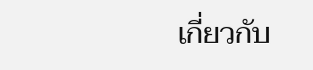เกี่ยวกับ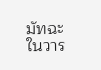มัทฉะในวาร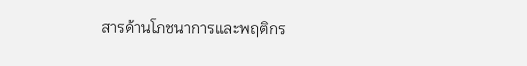สารด้านโภชนาการและพฤติกร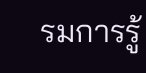รมการรู้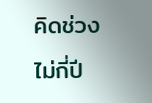คิดช่วงไม่กี่ปี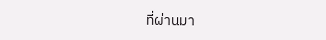ที่ผ่านมา